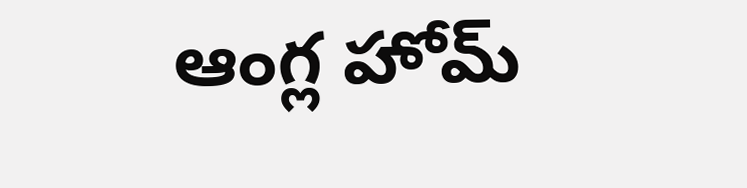ఆంగ్ల హోమ్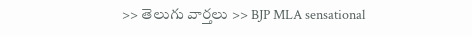>> తెలుగు వార్తలు >> BJP MLA sensational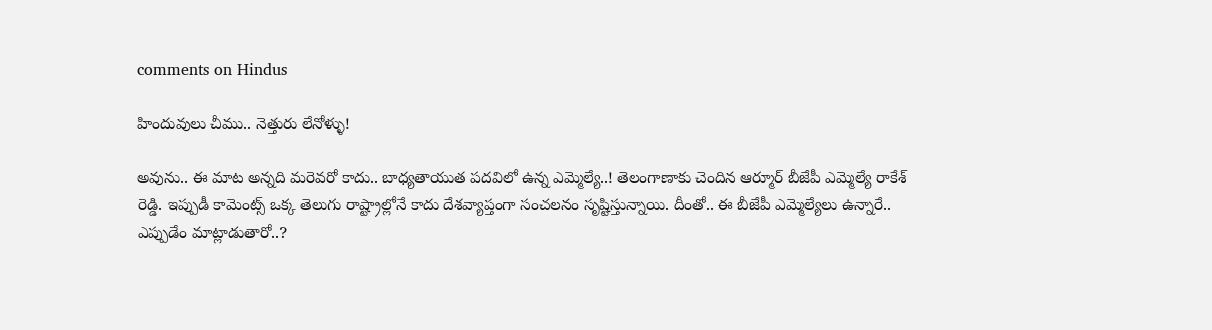comments on Hindus

హిందువులు చీము.. నెత్తురు లేనోళ్ళు!

అవును.. ఈ మాట అన్నది మరెవరో కాదు.. బాధ్యతాయుత పదవిలో ఉన్న ఎమ్మెల్యే..! తెలంగాణాకు చెందిన ఆర్మూర్ బీజేపీ ఎమ్మెల్యే రాకేశ్ రెడ్డి. ఇప్పుడీ కామెంట్స్ ఒక్క తెలుగు రాష్ట్రాల్లోనే కాదు దేశవ్యాప్తంగా సంచలనం సృష్టిస్తున్నాయి. దీంతో.. ఈ బీజేపీ ఎమ్మెల్యేలు ఉన్నారే.. ఎప్పుడేం మాట్లాడుతారో..?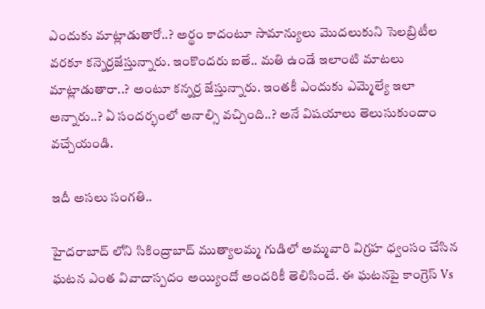ఎందుకు మాట్లాడుతారో..? అర్థం కాదంటూ సామాన్యులు మొదలుకుని సెలబ్రిటీల వరకూ కన్నెర్రజేస్తున్నారు. ఇంకొందరు ఐతే.. మతి ఉండే ఇలాంటి మాటలు మాట్లాడుతారా..? అంటూ కన్నర్ర జేస్తున్నారు. ఇంతకీ ఎందుకు ఎమ్మెల్యే ఇలా అన్నారు..? ఏ సందర్భంలో అనాల్సి వచ్చింది..? అనే విషయాలు తెలుసుకుందాం వచ్చేయండి.

ఇదీ అసలు సంగతి..

హైదరాబాద్ లోని సికింద్రాబాద్ ముత్యాలమ్మ గుడిలో అమ్మవారి విగ్రహ ధ్వంసం చేసిన ఘటన ఎంత వివాదాస్పదం అయ్యిందో అందరికీ తెలిసిందే. ఈ ఘటనపై కాంగ్రెస్ Vs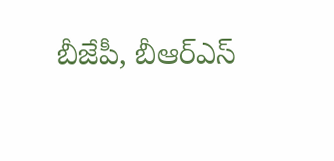బీజేపీ, బీఆర్ఎస్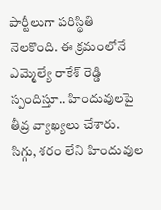పార్టీలుగా పరిస్థితి నెలకొంది. ఈ క్రమంలోనే ఎమ్మెల్యే రాకేశ్ రెడ్డి స్పందిస్తూ.. హిందువులపై తీవ్ర వ్యాఖ్యలు చేశారు. సిగ్గు, శరం లేని హిందువుల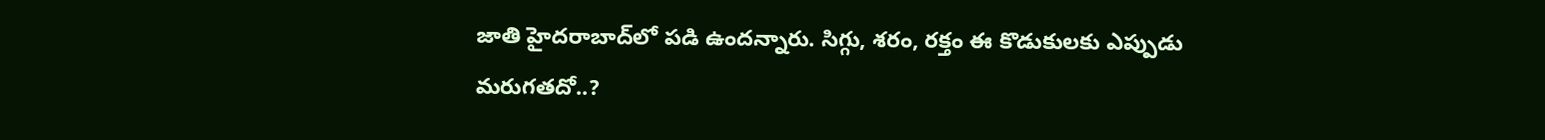జాతి హైదరాబాద్‌లో పడి ఉందన్నారు. సిగ్గు, శరం, రక్తం ఈ కొడుకులకు ఎప్పుడు మరుగతదో..?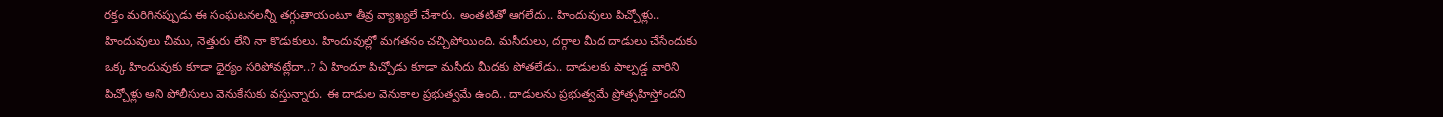రక్తం మరిగినప్పుడు ఈ సంఘటనలన్నీ తగ్గుతాయంటూ తీవ్ర వ్యాఖ్యలే చేశారు. అంతటితో ఆగలేదు.. హిందువులు పిచ్చోళ్లు.. హిందువులు చీము, నెత్తురు లేని నా కొడుకులు. హిందువుల్లో మగతనం చచ్చిపోయింది. మసీదులు, దర్గాల మీద దాడులు చేసేందుకు ఒక్క హిందువుకు కూడా ధైర్యం సరిపోవట్లేదా..? ఏ హిందూ పిచ్చోడు కూడా మసీదు మీదకు పోతలేడు.. దాడులకు పాల్పడ్డ వారిని పిచ్చోళ్లు అని పోలీసులు వెనుకేసుకు వస్తున్నారు. ఈ దాడుల వెనుకాల ప్రభుత్వమే ఉంది.. దాడులను ప్రభుత్వమే ప్రోత్సహిస్తోందని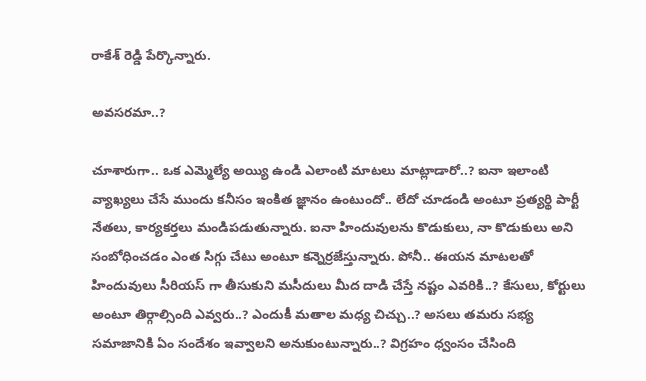రాకేశ్ రెడ్డి పేర్కొన్నారు.

అవసరమా..?

చూశారుగా.. ఒక ఎమ్మెల్యే అయ్యి ఉండి ఎలాంటి మాటలు మాట్లాడారో..? ఐనా ఇలాంటి వ్యాఖ్యలు చేసే ముందు కనీసం ఇంకిత జ్ఞానం ఉంటుందో.. లేదో చూడండి అంటూ ప్రత్యర్థి పార్టీ నేతలు, కార్యకర్తలు మండిపడుతున్నారు. ఐనా హిందువులను కొడుకులు, నా కొడుకులు అని సంబోధించడం ఎంత సిగ్గు చేటు అంటూ కన్నెర్రజేస్తున్నారు. పోనీ.. ఈయన మాటలతో హిందువులు సీరియస్ గా తీసుకుని మసీదులు మీద దాడి చేస్తే నష్టం ఎవరికి..? కేసులు, కోర్టులు అంటూ తిర్గాల్సింది ఎవ్వరు..? ఎందుకీ మతాల మధ్య చిచ్చు..? అసలు తమరు సభ్య సమాజానికి ఏం సందేశం ఇవ్వాలని అనుకుంటున్నారు..? విగ్రహం ధ్వంసం చేసింది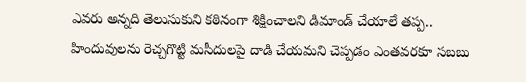ఎవరు అన్నది తెలుసుకుని కఠినంగా శిక్షించాలని డిమాండ్ చేయాలే తప్ప.. హిందువులను రెచ్చగొట్టి మసీదులపై దాడి చేయమని చెప్పడం ఎంతవరకూ సబబు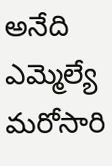అనేది ఎమ్మెల్యే మరోసారి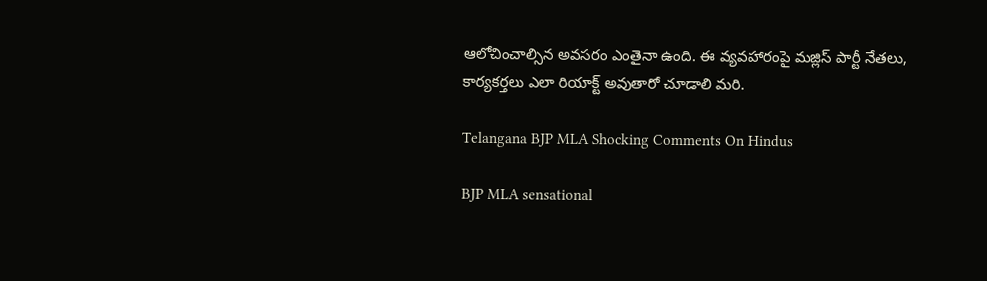ఆలోచించాల్సిన అవసరం ఎంతైనా ఉంది. ఈ వ్యవహారంపై మజ్లిస్ పార్టీ నేతలు, కార్యకర్తలు ఎలా రియాక్ట్ అవుతారో చూడాలి మరి.

Telangana BJP MLA Shocking Comments On Hindus

BJP MLA sensational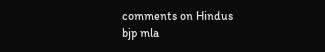comments on Hindus
bjp mla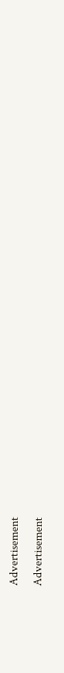Advertisement
Advertisement